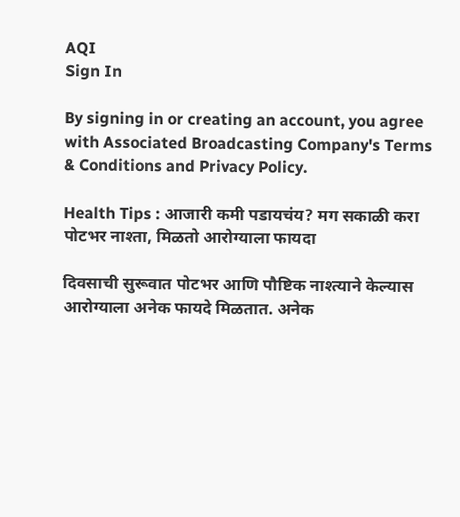AQI
Sign In

By signing in or creating an account, you agree with Associated Broadcasting Company's Terms & Conditions and Privacy Policy.

Health Tips : आजारी कमी पडायचंय? मग सकाळी करा पोटभर नाश्ता, मिळतो आरोग्याला फायदा

दिवसाची सुरूवात पोटभर आणि पौष्टिक नाश्त्याने केल्यास आरोग्याला अनेक फायदे मिळतात. अनेक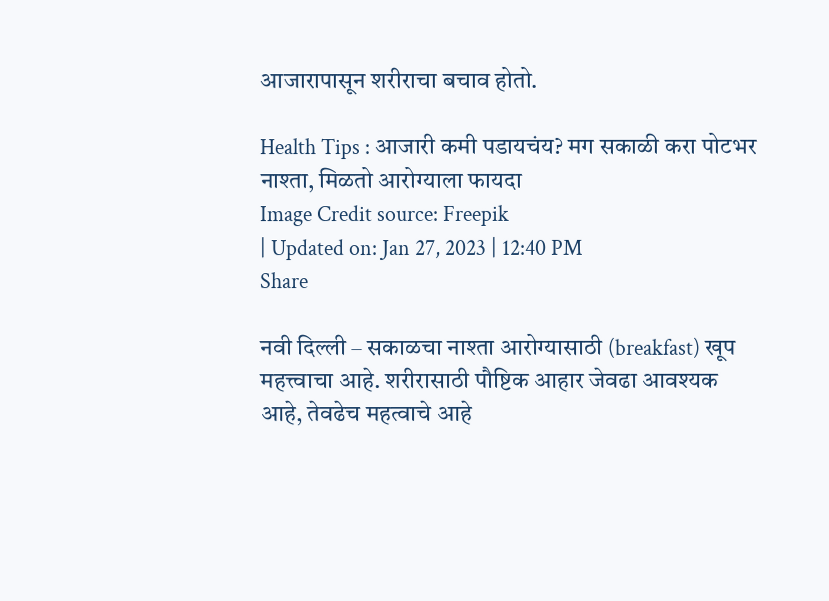आजारापासून शरीराचा बचाव होतो.

Health Tips : आजारी कमी पडायचंय? मग सकाळी करा पोटभर नाश्ता, मिळतो आरोग्याला फायदा
Image Credit source: Freepik
| Updated on: Jan 27, 2023 | 12:40 PM
Share

नवी दिल्ली – सकाळचा नाश्ता आरोग्यासाठी (breakfast) खूप महत्त्वाचा आहे. शरीरासाठी पौष्टिक आहार जेवढा आवश्यक आहे, तेवढेच महत्वाचे आहे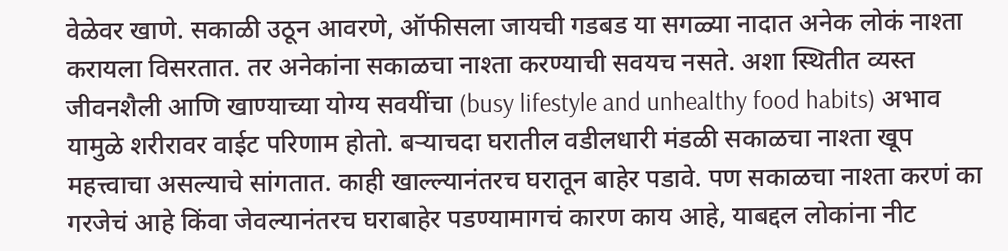वेळेवर खाणे. सकाळी उठून आवरणे, ऑफीसला जायची गडबड या सगळ्या नादात अनेक लोकं नाश्ता करायला विसरतात. तर अनेकांना सकाळचा नाश्ता करण्याची सवयच नसते. अशा स्थितीत व्यस्त जीवनशैली आणि खाण्याच्या योग्य सवयींचा (busy lifestyle and unhealthy food habits) अभाव यामुळे शरीरावर वाईट परिणाम होतो. बर्‍याचदा घरातील वडीलधारी मंडळी सकाळचा नाश्ता खूप महत्त्वाचा असल्याचे सांगतात. काही खाल्ल्यानंतरच घरातून बाहेर पडावे. पण सकाळचा नाश्ता करणं का गरजेचं आहे किंवा जेवल्यानंतरच घराबाहेर पडण्यामागचं कारण काय आहे, याबद्दल लोकांना नीट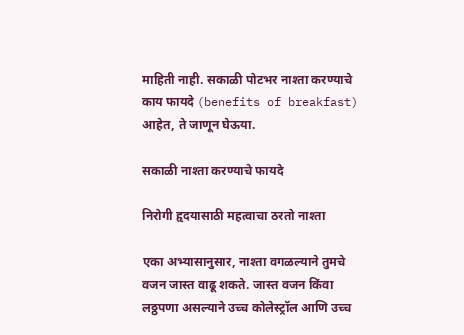माहिती नाही. सकाळी पोटभर नाश्ता करण्याचे काय फायदे (benefits of breakfast) आहेत, ते जाणून घेऊया.

सकाळी नाश्ता करण्याचे फायदे

निरोगी हृदयासाठी महत्वाचा ठरतो नाश्ता

एका अभ्यासानुसार, नाश्ता वगळल्याने तुमचे वजन जास्त वाढू शकते. जास्त वजन किंवा लठ्ठपणा असल्याने उच्च कोलेस्ट्रॉल आणि उच्च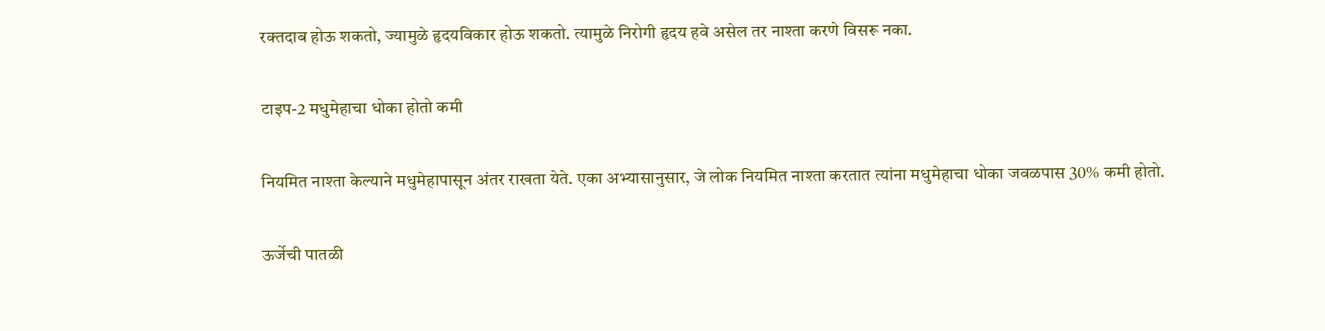रक्तदाब होऊ शकतो, ज्यामुळे हृदयविकार होऊ शकतो. त्यामुळे निरोगी हृदय हवे असेल तर नाश्ता करणे विसरू नका.

टाइप-2 मधुमेहाचा धोका होतो कमी

नियमित नाश्ता केल्याने मधुमेहापासून अंतर राखता येते. एका अभ्यासानुसार, जे लोक नियमित नाश्ता करतात त्यांना मधुमेहाचा धोका जवळपास 30% कमी होतो.

ऊर्जेची पातळी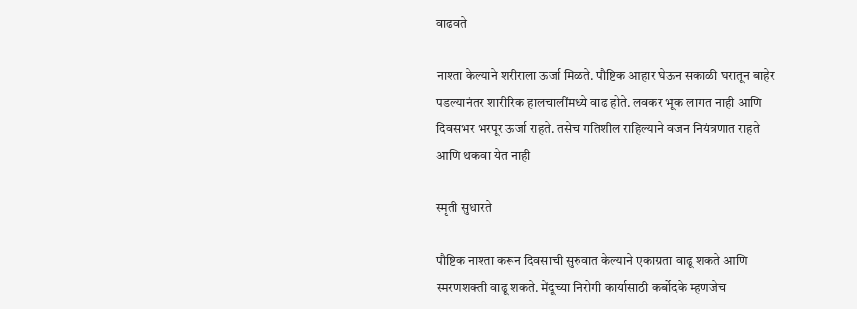वाढवते

नाश्ता केल्याने शरीराला ऊर्जा मिळते. पौष्टिक आहार घेऊन सकाळी घरातून बाहेर पडल्यानंतर शारीरिक हालचालींमध्ये वाढ होते. लवकर भूक लागत नाही आणि दिवसभर भरपूर ऊर्जा राहते. तसेच गतिशील राहिल्याने वजन नियंत्रणात राहते आणि थकवा येत नाही

स्मृती सुधारते

पौष्टिक नाश्ता करून दिवसाची सुरुवात केल्याने एकाग्रता वाढू शकते आणि स्मरणशक्ती वाढू शकते. मेंदूच्या निरोगी कार्यासाठी कर्बोदके म्हणजेच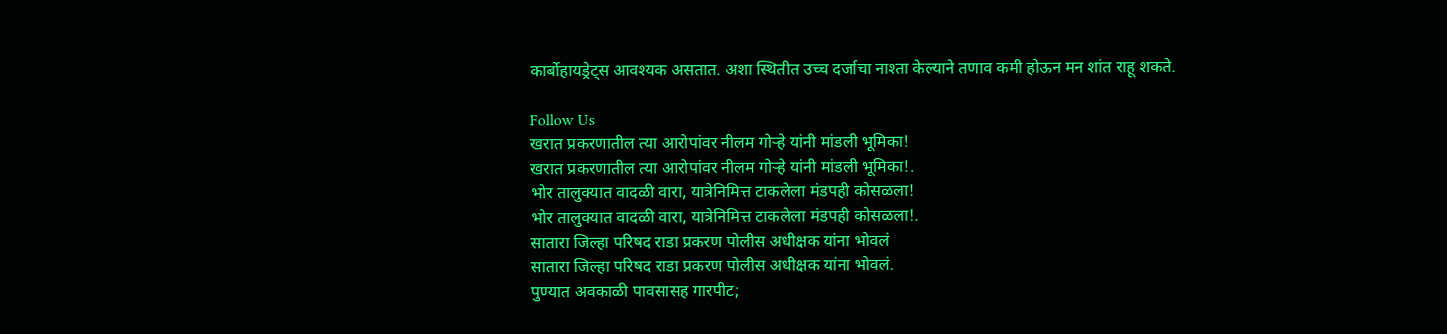कार्बोहायड्रेट्स आवश्यक असतात. अशा स्थितीत उच्च दर्जाचा नाश्ता केल्याने तणाव कमी होऊन मन शांत राहू शकते.

Follow Us
खरात प्रकरणातील त्या आरोपांवर नीलम गोऱ्हे यांनी मांडली भूमिका!
खरात प्रकरणातील त्या आरोपांवर नीलम गोऱ्हे यांनी मांडली भूमिका!.
भोर तालुक्यात वादळी वारा, यात्रेनिमित्त टाकलेला मंडपही कोसळला!
भोर तालुक्यात वादळी वारा, यात्रेनिमित्त टाकलेला मंडपही कोसळला!.
सातारा जिल्हा परिषद राडा प्रकरण पोलीस अधीक्षक यांना भोवलं
सातारा जिल्हा परिषद राडा प्रकरण पोलीस अधीक्षक यांना भोवलं.
पुण्यात अवकाळी पावसासह गारपीट;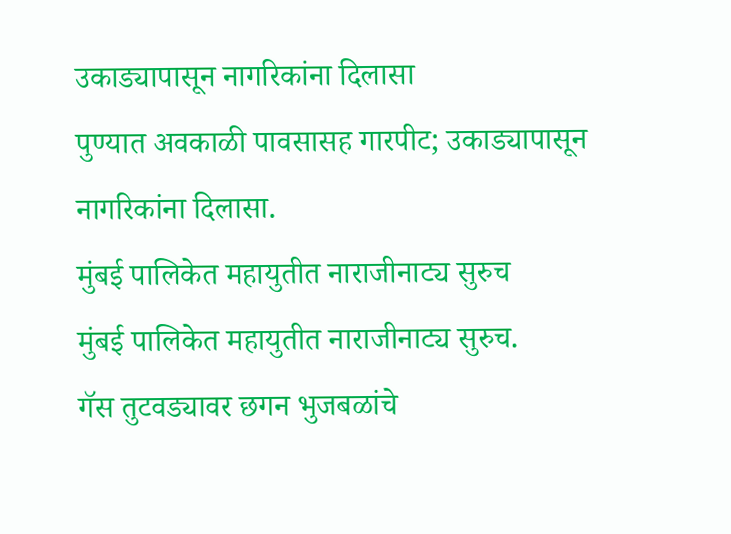उकाड्यापासून नागरिकांना दिलासा
पुण्यात अवकाळी पावसासह गारपीट; उकाड्यापासून नागरिकांना दिलासा.
मुंबई पालिकेत महायुतीत नाराजीनाट्य सुरुच
मुंबई पालिकेत महायुतीत नाराजीनाट्य सुरुच.
गॅस तुटवड्यावर छगन भुजबळांचे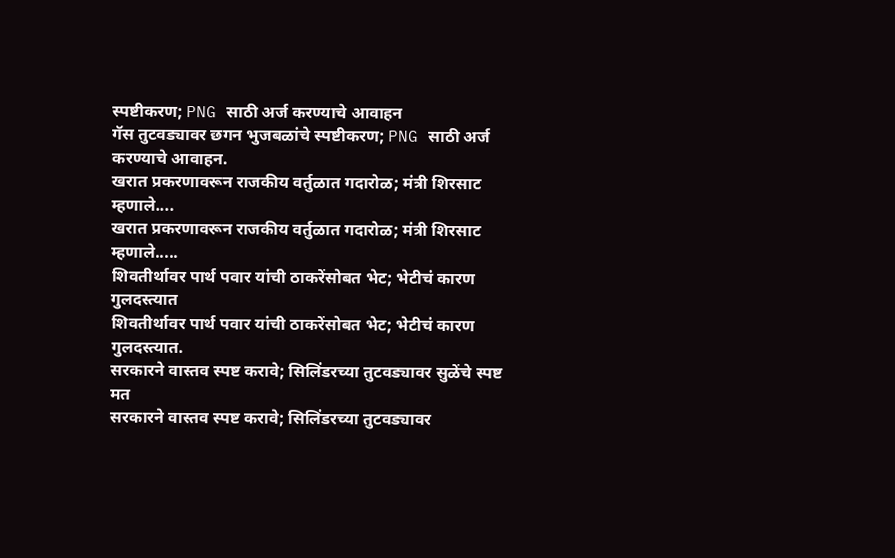स्पष्टीकरण; PNG साठी अर्ज करण्याचे आवाहन
गॅस तुटवड्यावर छगन भुजबळांचे स्पष्टीकरण; PNG साठी अर्ज करण्याचे आवाहन.
खरात प्रकरणावरून राजकीय वर्तुळात गदारोळ; मंत्री शिरसाट म्हणाले....
खरात प्रकरणावरून राजकीय वर्तुळात गदारोळ; मंत्री शिरसाट म्हणाले.....
शिवतीर्थावर पार्थ पवार यांची ठाकरेंसोबत भेट; भेटीचं कारण गुलदस्त्यात
शिवतीर्थावर पार्थ पवार यांची ठाकरेंसोबत भेट; भेटीचं कारण गुलदस्त्यात.
सरकारने वास्तव स्पष्ट करावे; सिलिंडरच्या तुटवड्यावर सुळेंचे स्पष्ट मत
सरकारने वास्तव स्पष्ट करावे; सिलिंडरच्या तुटवड्यावर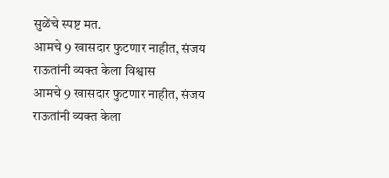सुळेंचे स्पष्ट मत.
आमचे 9 खासदार फुटणार नाहीत, संजय राऊतांनी व्यक्त केला विश्वास
आमचे 9 खासदार फुटणार नाहीत, संजय राऊतांनी व्यक्त केला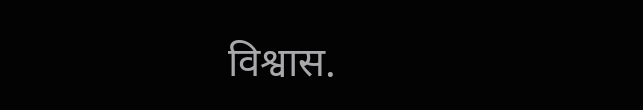विश्वास.